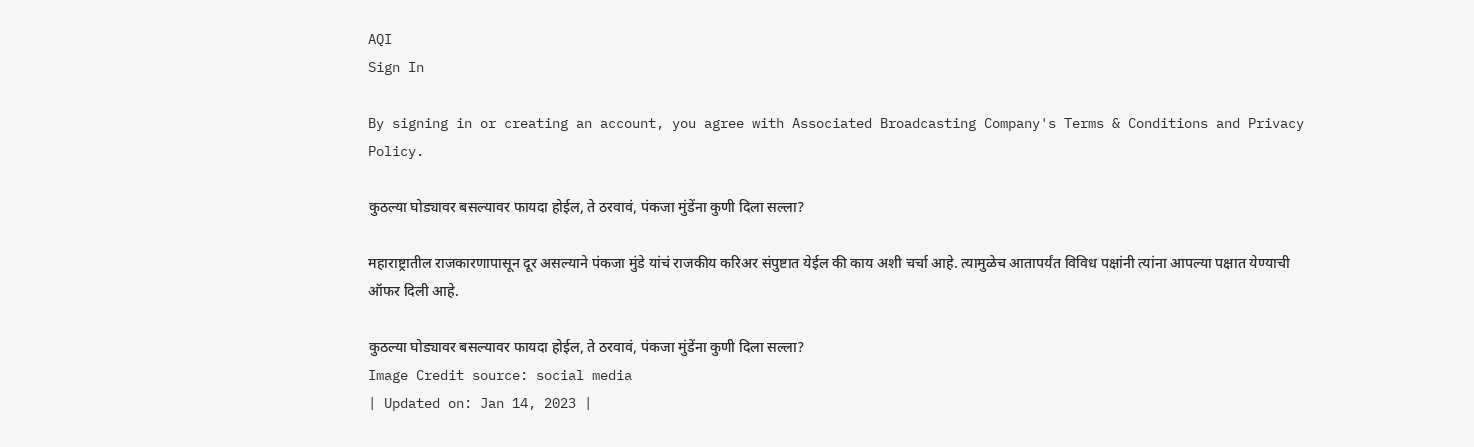AQI
Sign In

By signing in or creating an account, you agree with Associated Broadcasting Company's Terms & Conditions and Privacy Policy.

कुठल्या घोड्यावर बसल्यावर फायदा होईल, ते ठरवावं, पंकजा मुंडेंना कुणी दिला सल्ला?

महाराष्ट्रातील राजकारणापासून दूर असल्याने पंकजा मुंडे यांचं राजकीय करिअर संपुष्टात येईल की काय अशी चर्चा आहे. त्यामुळेच आतापर्यंत विविध पक्षांनी त्यांना आपल्या पक्षात येण्याची ऑफर दिली आहे.

कुठल्या घोड्यावर बसल्यावर फायदा होईल, ते ठरवावं, पंकजा मुंडेंना कुणी दिला सल्ला?
Image Credit source: social media
| Updated on: Jan 14, 2023 |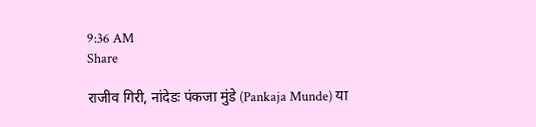9:36 AM
Share

राजीव गिरी, नांदेडः पंकजा मुंडे (Pankaja Munde) या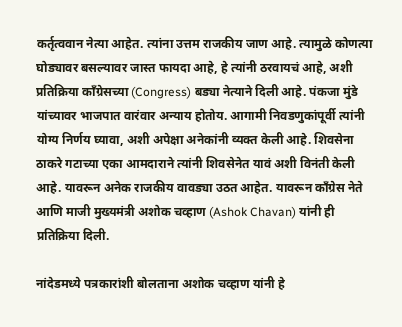कर्तृत्ववान नेत्या आहेत. त्यांना उत्तम राजकीय जाण आहे. त्यामुळे कोणत्या घोड्यावर बसल्यावर जास्त फायदा आहे, हे त्यांनी ठरवायचं आहे, अशी प्रतिक्रिया काँग्रेसच्या (Congress) बड्या नेत्याने दिली आहे. पंकजा मुंडे यांच्यावर भाजपात वारंवार अन्याय होतोय. आगामी निवडणुकांपूर्वी त्यांनी योग्य निर्णय घ्यावा, अशी अपेक्षा अनेकांनी व्यक्त केली आहे. शिवसेना ठाकरे गटाच्या एका आमदाराने त्यांनी शिवसेनेत यावं अशी विनंती केली आहे. यावरून अनेक राजकीय वावड्या उठत आहेत. यावरून काँग्रेस नेते आणि माजी मुख्यमंत्री अशोक चव्हाण (Ashok Chavan) यांनी ही प्रतिक्रिया दिली.

नांदेडमध्ये पत्रकारांशी बोलताना अशोक चव्हाण यांनी हे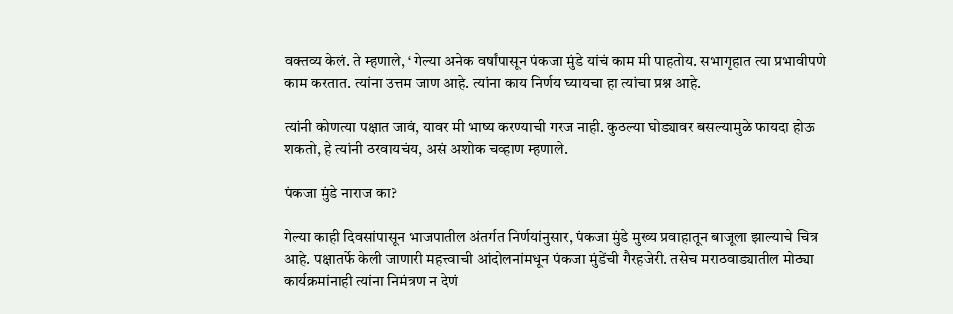वक्तव्य केलं. ते म्हणाले, ‘ गेल्या अनेक वर्षांपासून पंकजा मुंडे यांचं काम मी पाहतोय. सभागृहात त्या प्रभावीपणे काम करतात. त्यांना उत्तम जाण आहे. त्यांना काय निर्णय घ्यायचा हा त्यांचा प्रश्न आहे.

त्यांनी कोणत्या पक्षात जावं, यावर मी भाष्य करण्याची गरज नाही. कुठल्या घोड्यावर बसल्यामुळे फायदा होऊ शकतो, हे त्यांनी ठरवायचंय, असं अशोक चव्हाण म्हणाले.

पंकजा मुंडे नाराज का?

गेल्या काही दिवसांपासून भाजपातील अंतर्गत निर्णयांनुसार, पंकजा मुंडे मुख्य प्रवाहातून बाजूला झाल्याचे चित्र आहे. पक्षातर्फे केली जाणारी महत्त्वाची आंदोलनांमधून पंकजा मुंडेंची गैरहजेरी. तसेच मराठवाड्यातील मोठ्या कार्यक्रमांनाही त्यांना निमंत्रण न देणं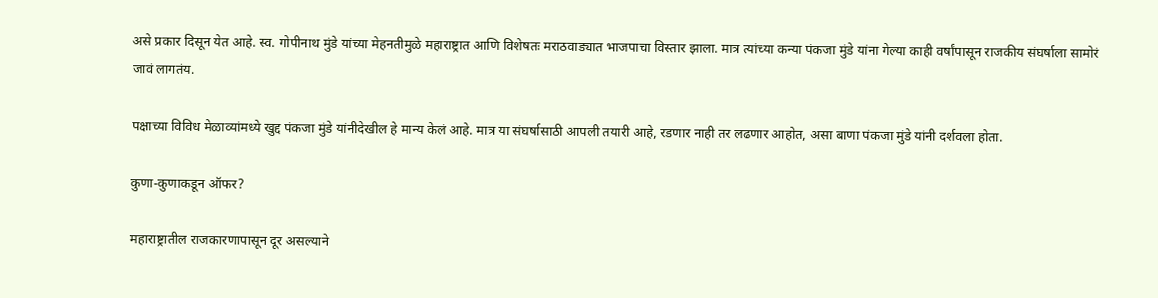असे प्रकार दिसून येत आहे. स्व. गोपीनाथ मुंडे यांच्या मेहनतीमुळे महाराष्ट्रात आणि विशेषतः मराठवाड्यात भाजपाचा विस्तार झाला. मात्र त्यांच्या कन्या पंकजा मुंडे यांना गेल्या काही वर्षांपासून राजकीय संघर्षाला सामोरं जावं लागतंय.

पक्षाच्या विविध मेळाव्यांमध्ये खुद्द पंकजा मुंडे यांनीदेखील हे मान्य केलं आहे. मात्र या संघर्षासाठी आपली तयारी आहे, रडणार नाही तर लढणार आहोत, असा बाणा पंकजा मुंडे यांनी दर्शवला होता.

कुणा-कुणाकडून ऑफर?

महाराष्ट्रातील राजकारणापासून दूर असल्याने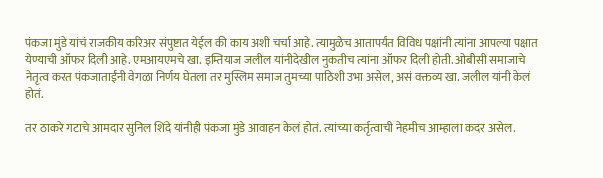पंकजा मुंडे यांचं राजकीय करिअर संपुष्टात येईल की काय अशी चर्चा आहे. त्यामुळेच आतापर्यंत विविध पक्षांनी त्यांना आपल्या पक्षात येण्याची ऑफर दिली आहे. एमआयएमचे खा. इम्तियाज जलील यांनीदेखील नुकतीच त्यांना ऑफर दिली होती. ओबीसी समाजाचे नेतृत्व करत पंकजाताईंनी वेगळा निर्णय घेतला तर मुस्लिम समाज तुमच्या पाठिशी उभा असेल, असं वक्तव्य खा. जलील यांनी केलं होतं.

तर ठाकरे गटाचे आमदार सुनिल शिंदे यांनीही पंकजा मुंडे आवाहन केलं होतं. त्यांच्या कर्तृत्वाची नेहमीच आम्हाला कदर असेल.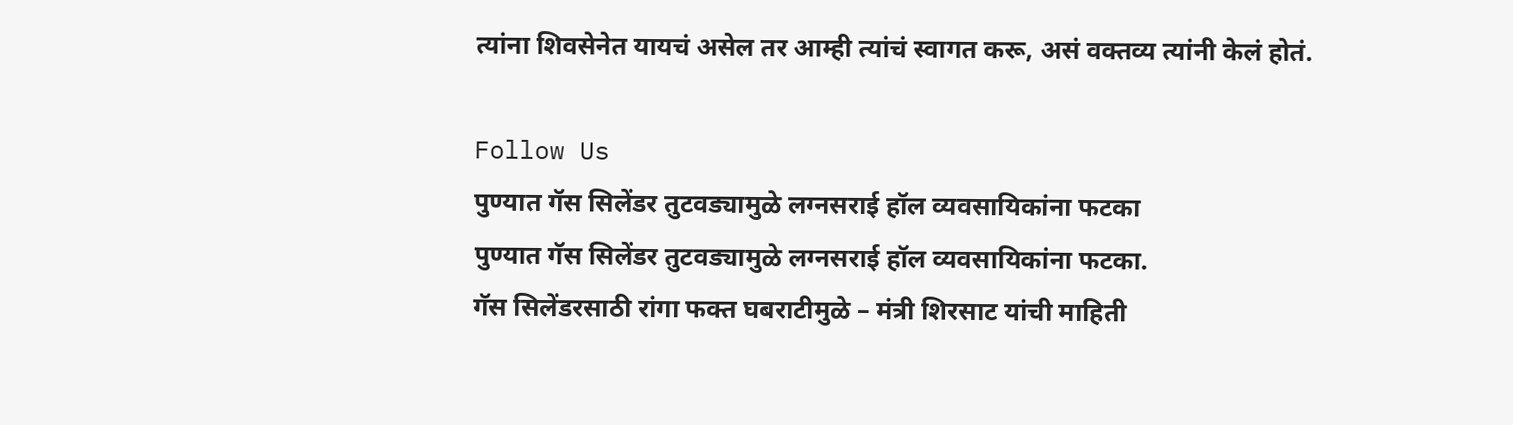त्यांना शिवसेनेत यायचं असेल तर आम्ही त्यांचं स्वागत करू, असं वक्तव्य त्यांनी केलं होतं.

Follow Us
पुण्यात गॅस सिलेंडर तुटवड्यामुळे लग्नसराई हॉल व्यवसायिकांना फटका
पुण्यात गॅस सिलेंडर तुटवड्यामुळे लग्नसराई हॉल व्यवसायिकांना फटका.
गॅस सिलेंडरसाठी रांगा फक्त घबराटीमुळे – मंत्री शिरसाट यांची माहिती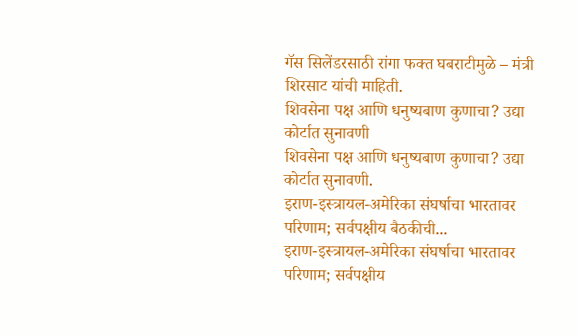गॅस सिलेंडरसाठी रांगा फक्त घबराटीमुळे – मंत्री शिरसाट यांची माहिती.
शिवसेना पक्ष आणि धनुष्यबाण कुणाचा? उद्या कोर्टात सुनावणी
शिवसेना पक्ष आणि धनुष्यबाण कुणाचा? उद्या कोर्टात सुनावणी.
इराण-इस्त्रायल-अमेरिका संघर्षाचा भारतावर परिणाम; सर्वपक्षीय बैठकीची...
इराण-इस्त्रायल-अमेरिका संघर्षाचा भारतावर परिणाम; सर्वपक्षीय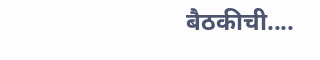बैठकीची....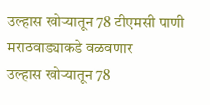उल्हास खोऱ्यातून 78 टीएमसी पाणी मराठवाड्याकडे वळवणार
उल्हास खोऱ्यातून 78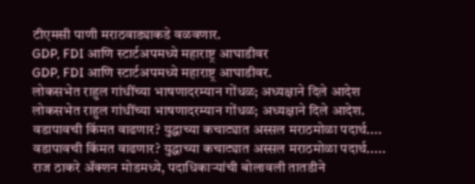टीएमसी पाणी मराठवाड्याकडे वळवणार.
GDP, FDI आणि स्टार्टअपमध्ये महाराष्ट्र आघाडीवर
GDP, FDI आणि स्टार्टअपमध्ये महाराष्ट्र आघाडीवर.
लोकसभेत राहुल गांधींच्या भाषणादरम्यान गोंधळ; अध्यक्षाने दिले आदेश
लोकसभेत राहुल गांधींच्या भाषणादरम्यान गोंधळ; अध्यक्षाने दिले आदेश.
वडापावची किंमत वाढणार? युद्धाच्या कचाट्यात अस्सल मराठमोळा पदार्थ....
वडापावची किंमत वाढणार? युद्धाच्या कचाट्यात अस्सल मराठमोळा पदार्थ.....
राज ठाकरे अ‍ॅक्शन मोडमध्ये, पदाधिकाऱ्यांची बोलावली तातडीने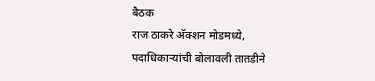बैठक
राज ठाकरे अ‍ॅक्शन मोडमध्ये, पदाधिकाऱ्यांची बोलावली तातडीने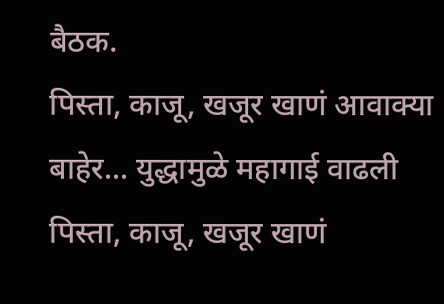बैठक.
पिस्ता, काजू, खजूर खाणं आवाक्या बाहेर... युद्धामुळे महागाई वाढली
पिस्ता, काजू, खजूर खाणं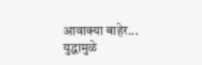आवाक्या बाहेर... युद्धामुळे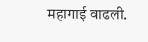महागाई वाढली.